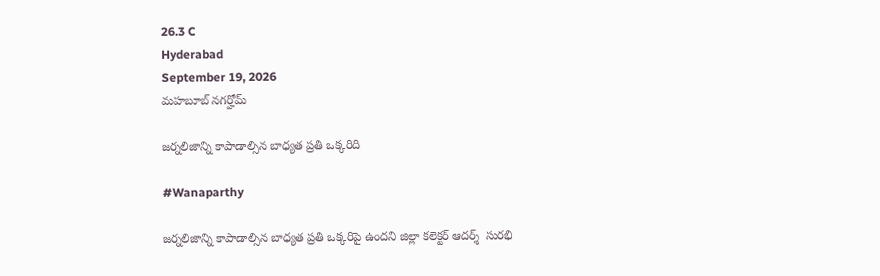26.3 C
Hyderabad
September 19, 2026
మహబూబ్ నగర్హోమ్

జర్నలిజాన్ని కాపాడాల్సిన బాధ్యత ప్రతి ఒక్కరిది

#Wanaparthy

జర్నలిజాన్ని కాపాడాల్సిన బాధ్యత ప్రతి ఒక్కరిపై ఉందని జిల్లా కలెక్టర్ ఆదర్శ్  సురభి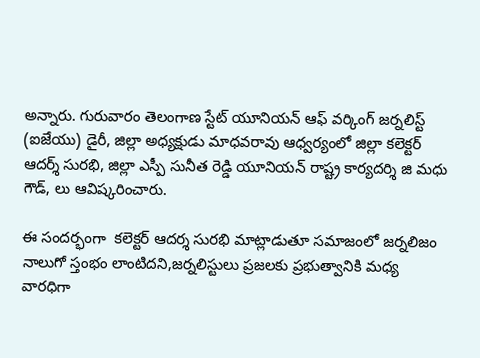అన్నారు. గురువారం తెలంగాణ స్టేట్ యూనియన్ ఆఫ్ వర్కింగ్ జర్నలిస్ట్ (ఐజేయు) డైరీ, జిల్లా అధ్యక్షుడు మాధవరావు ఆధ్వర్యంలో జిల్లా కలెక్టర్ ఆదర్శ్ సురభి, జిల్లా ఎస్పీ సునీత రెడ్డి యూనియన్ రాష్ట్ర కార్యదర్శి జి మధు గౌడ్, లు ఆవిష్కరించారు.

ఈ సందర్భంగా  కలెక్టర్ ఆదర్శ సురభి మాట్లాడుతూ సమాజంలో జర్నలిజం నాలుగో స్తంభం లాంటిదని,జర్నలిస్టులు ప్రజలకు ప్రభుత్వానికి మధ్య వారధిగా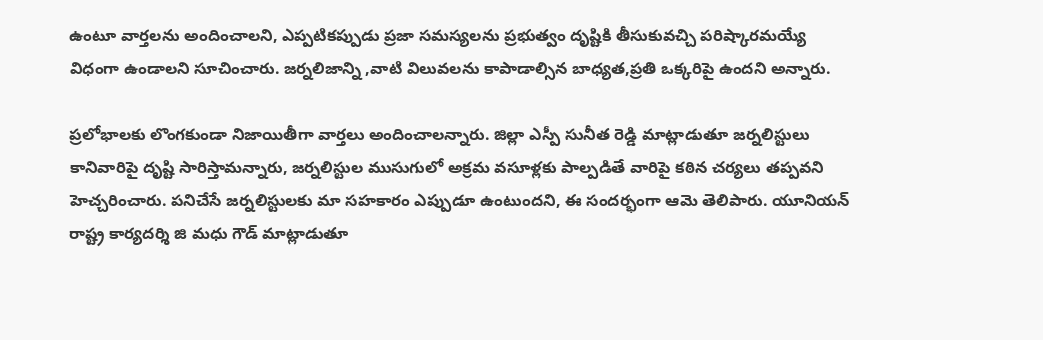ఉంటూ వార్తలను అందించాలని, ఎప్పటికప్పుడు ప్రజా సమస్యలను ప్రభుత్వం దృష్టికి తీసుకువచ్చి పరిష్కారమయ్యే విధంగా ఉండాలని సూచించారు. జర్నలిజాన్ని ,వాటి విలువలను కాపాడాల్సిన బాధ్యత,ప్రతి ఒక్కరిపై ఉందని అన్నారు.

ప్రలోభాలకు లొంగకుండా నిజాయితీగా వార్తలు అందించాలన్నారు. జిల్లా ఎస్పీ సునీత రెడ్డి మాట్లాడుతూ జర్నలిస్టులు కానివారిపై దృష్టి సారిస్తామన్నారు, జర్నలిస్టుల ముసుగులో అక్రమ వసూళ్లకు పాల్పడితే వారిపై కఠిన చర్యలు తప్పవని హెచ్చరించారు. పనిచేసే జర్నలిస్టులకు మా సహకారం ఎప్పుడూ ఉంటుందని, ఈ సందర్భంగా ఆమె తెలిపారు. యూనియన్ రాష్ట్ర కార్యదర్శి జి మధు గౌడ్ మాట్లాడుతూ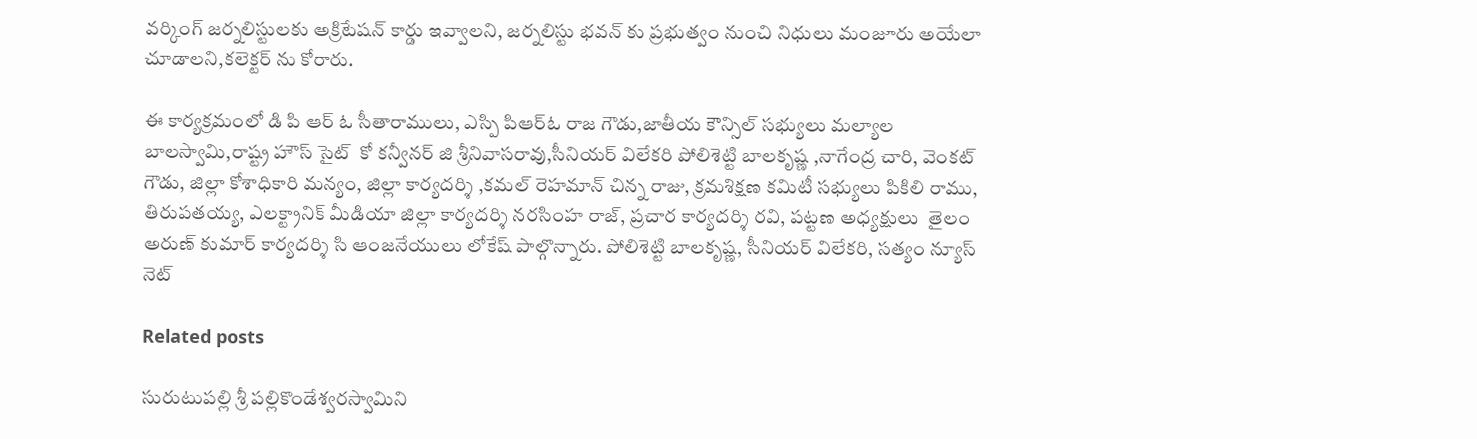వర్కింగ్ జర్నలిస్టులకు అక్రిటేషన్ కార్డు ఇవ్వాలని, జర్నలిస్టు భవన్ కు ప్రభుత్వం నుంచి నిధులు మంజూరు అయేలా చూడాలని,కలెక్టర్ ను కోరారు.

ఈ కార్యక్రమంలో డి పి ఆర్ ఓ సీతారాములు, ఎస్పి పిఆర్ఓ రాజ గౌడు,జాతీయ కౌన్సిల్ సభ్యులు మల్యాల బాలస్వామి,రాష్ట్ర హౌస్ సైట్  కో కన్వీనర్ జి శ్రీనివాసరావు,సీనియర్ విలేకరి పోలిశెట్టి బాలకృష్ణ ,నాగేంద్ర చారి, వెంకట్ గౌడు, జిల్లా కోశాధికారి మన్యం, జిల్లా కార్యదర్శి ,కమల్ రెహమాన్ చిన్న రాజు, క్రమశిక్షణ కమిటీ సభ్యులు పికిలి రాము, తిరుపతయ్య, ఎలక్ట్రానిక్ మీడియా జిల్లా కార్యదర్శి నరసింహ రాజ్, ప్రచార కార్యదర్శి రవి, పట్టణ అధ్యక్షులు  తైలం అరుణ్ కుమార్ కార్యదర్శి సి ఆంజనేయులు లోకేష్ పాల్గొన్నారు. పోలిశెట్టి బాలకృష్ణ, సీనియర్ విలేకరి, సత్యం న్యూస్ నెట్

Related posts

సురుటుపల్లి శ్రీ పల్లికొండేశ్వరస్వామిని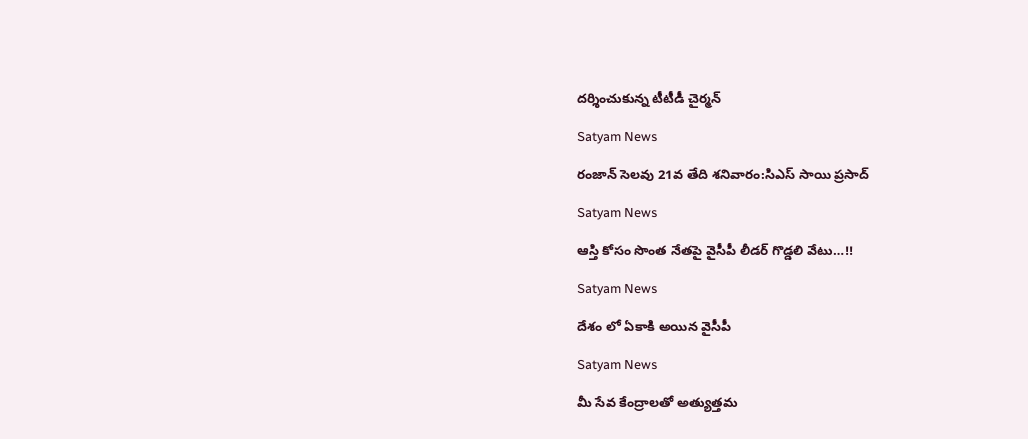దర్శించుకున్న టీటీడీ చైర్మన్

Satyam News

రంజాన్ సెలవు 21వ తేది శనివారం:సిఎస్ సాయి ప్రసాద్

Satyam News

ఆస్తి కోసం సొంత నేతపై వైసీపీ లీడర్‌ గొడ్డలి వేటు…!!

Satyam News

దేశం లో ఏకాకి అయిన వైసీపీ

Satyam News

మీ సేవ కేంద్రాలతో అత్యుత్తమ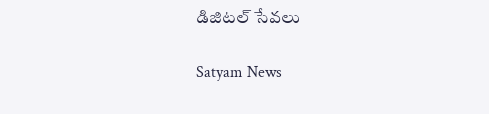డిజిటల్ సేవలు

Satyam News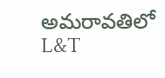అమరావతిలో L&T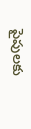పైపులకు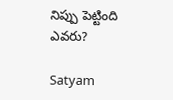నిప్పు పెట్టింది ఎవరు?

Satyam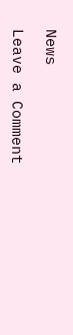News

Leave a Comment